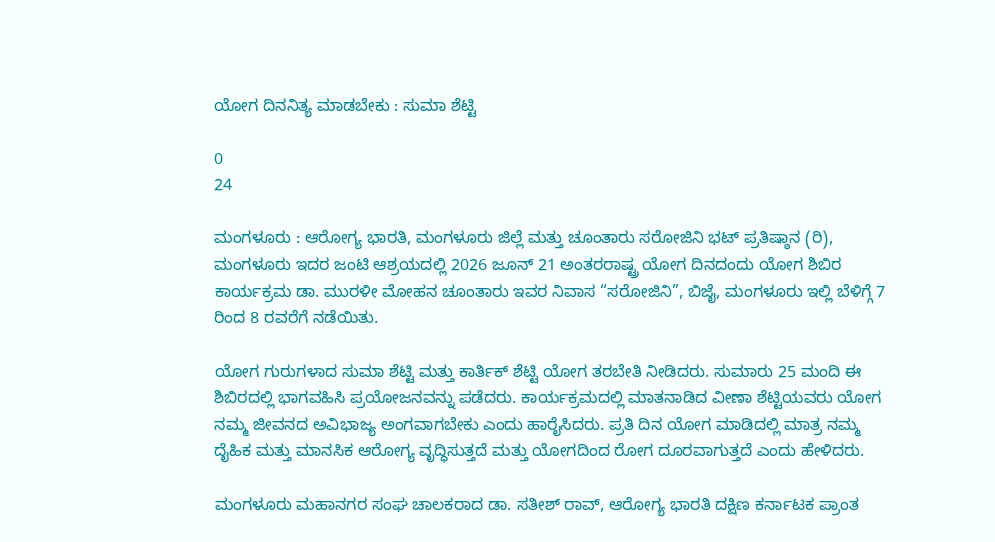ಯೋಗ ದಿನನಿತ್ಯ ಮಾಡಬೇಕು : ಸುಮಾ ಶೆಟ್ಟಿ

0
24

ಮಂಗಳೂರು : ಆರೋಗ್ಯ ಭಾರತಿ, ಮಂಗಳೂರು ಜಿಲ್ಲೆ ಮತ್ತು ಚೂಂತಾರು ಸರೋಜಿನಿ ಭಟ್ ಪ್ರತಿಷ್ಠಾನ (ರಿ), ಮಂಗಳೂರು ಇದರ ಜಂಟಿ ಆಶ್ರಯದಲ್ಲಿ 2026 ಜೂನ್ 21 ಅಂತರರಾಷ್ಟ್ರ ಯೋಗ ದಿನದಂದು ಯೋಗ ಶಿಬಿರ ಕಾರ್ಯಕ್ರಮ ಡಾ. ಮುರಳೀ ಮೋಹನ ಚೂಂತಾರು ಇವರ ನಿವಾಸ “ಸರೋಜಿನಿ”, ಬಿಜೈ, ಮಂಗಳೂರು ಇಲ್ಲಿ ಬೆಳಿಗ್ಗೆ 7 ರಿಂದ 8 ರವರೆಗೆ ನಡೆಯಿತು.

ಯೋಗ ಗುರುಗಳಾದ ಸುಮಾ ಶೆಟ್ಟಿ ಮತ್ತು ಕಾರ್ತಿಕ್ ಶೆಟ್ಟಿ ಯೋಗ ತರಬೇತಿ ನೀಡಿದರು. ಸುಮಾರು 25 ಮಂದಿ ಈ ಶಿಬಿರದಲ್ಲಿ ಭಾಗವಹಿಸಿ ಪ್ರಯೋಜನವನ್ನು ಪಡೆದರು. ಕಾರ್ಯಕ್ರಮದಲ್ಲಿ ಮಾತನಾಡಿದ ವೀಣಾ ಶೆಟ್ಟಿಯವರು ಯೋಗ ನಮ್ಮ ಜೀವನದ ಅವಿಭಾಜ್ಯ ಅಂಗವಾಗಬೇಕು ಎಂದು ಹಾರೈಸಿದರು‌. ಪ್ರತಿ ದಿನ ಯೋಗ ಮಾಡಿದಲ್ಲಿ ಮಾತ್ರ ನಮ್ಮ ದೈಹಿಕ ಮತ್ತು ಮಾನಸಿಕ ಆರೋಗ್ಯ ವೃದ್ಧಿಸುತ್ತದೆ ಮತ್ತು ಯೋಗದಿಂದ ರೋಗ ದೂರವಾಗುತ್ತದೆ ಎಂದು ಹೇಳಿದರು.

ಮಂಗಳೂರು ಮಹಾನಗರ ಸಂಘ ಚಾಲಕರಾದ ಡಾ. ಸತೀಶ್ ರಾವ್, ಆರೋಗ್ಯ ಭಾರತಿ ದಕ್ಷಿಣ ಕರ್ನಾಟಕ ಪ್ರಾಂತ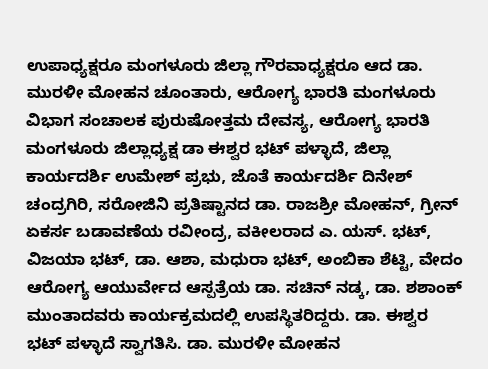ಉಪಾಧ್ಯಕ್ಷರೂ ಮಂಗಳೂರು ಜಿಲ್ಲಾ ಗೌರವಾಧ್ಯಕ್ಷರೂ ಆದ ಡಾ. ಮುರಳೀ ಮೋಹನ ಚೂಂತಾರು, ಆರೋಗ್ಯ ಭಾರತಿ ಮಂಗಳೂರು ವಿಭಾಗ ಸಂಚಾಲಕ ಪುರುಷೋತ್ತಮ ದೇವಸ್ಯ, ಆರೋಗ್ಯ ಭಾರತಿ ಮಂಗಳೂರು ಜಿಲ್ಲಾಧ್ಯಕ್ಷ ಡಾ ಈಶ್ವರ ಭಟ್ ಪಳ್ಳಾದೆ, ಜಿಲ್ಲಾ ಕಾರ್ಯದರ್ಶಿ ಉಮೇಶ್ ಪ್ರಭು, ಜೊತೆ ಕಾರ್ಯದರ್ಶಿ ದಿನೇಶ್ ಚಂದ್ರಗಿರಿ, ಸರೋಜಿನಿ ಪ್ರತಿಷ್ಟಾನದ ಡಾ. ರಾಜಶ್ರೀ ಮೋಹನ್, ಗ್ರೀನ್ ಏಕರ್ಸ ಬಡಾವಣೆಯ ರವೀಂದ್ರ, ವಕೀಲರಾದ ಎ. ಯಸ್. ಭಟ್, ವಿಜಯಾ ಭಟ್, ಡಾ. ಆಶಾ, ಮಧುರಾ ಭಟ್, ಅಂಬಿಕಾ ಶೆಟ್ಟಿ, ವೇದಂ ಆರೋಗ್ಯ ಆಯುರ್ವೇದ ಆಸ್ಪತ್ರೆಯ ಡಾ. ಸಚಿನ್ ನಡ್ಕ, ಡಾ. ಶಶಾಂಕ್ ಮುಂತಾದವರು ಕಾರ್ಯಕ್ರಮದಲ್ಲಿ ಉಪಸ್ಥಿತರಿದ್ದರು. ಡಾ. ಈಶ್ವರ ಭಟ್ ಪಳ್ಳಾದೆ ಸ್ವಾಗತಿಸಿ. ಡಾ‌. ಮುರಳೀ ಮೋಹನ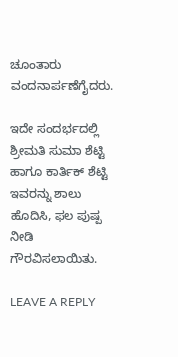ಚೂಂತಾರು ವಂದನಾರ್ಪಣೆಗೈದರು.

ಇದೇ ಸಂದರ್ಭದಲ್ಲಿ ಶ್ರೀಮತಿ ಸುಮಾ ಶೆಟ್ಟಿ ಹಾಗೂ ಕಾರ್ತಿಕ್ ಶೆಟ್ಟಿ ಇವರನ್ನು ಶಾಲು ಹೊದಿಸಿ, ಫಲ ಪುಷ್ಪ ನೀಡಿ ಗೌರವಿಸಲಾಯಿತು.

LEAVE A REPLY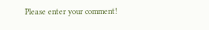Please enter your comment!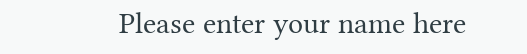Please enter your name here